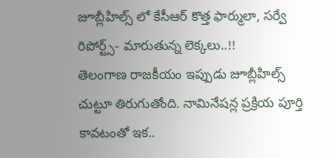జూబ్లీహిల్స్ లో కేసీఆర్ కొత్త ఫార్ములా, సర్వే రిపోర్ట్స్- మారుతున్న లెక్కలు..!!
తెలంగాణ రాజకీయం ఇప్పుడు జూబ్లీహిల్స్ చుట్టూ తిరుగుతోంది. నామినేషన్ల ప్రక్రియ పూర్తి కావటంతో ఇక..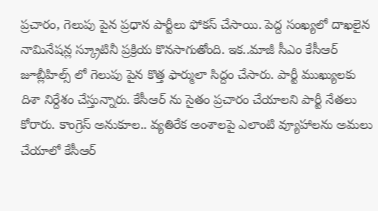ప్రచారం, గెలుపు పైన ప్రధాన పార్టీలు ఫోకస్ చేసాయి. పెద్ద సంఖ్యలో దాఖలైన నామినేషన్ల స్క్రూటినీ ప్రక్రియ కొనసాగుతోంది. ఇక..మాజీ సీఎం కేసీఆర్ జూబ్లీహిల్స్ లో గెలుపు పైన కొత్త ఫార్ములా సిద్దం చేసారు. పార్టీ ముఖ్యులకు దిశా నిర్దేశం చేస్తున్నారు. కేసీఆర్ ను సైతం ప్రచారం చేయాలని పార్టీ నేతలు కోరారు. కాంగ్రెస్ అనుకూల.. వ్యతిరేక అంశాలపై ఎలాంటి వ్యూహాలను అమలు చేయాలో కేసీఆర్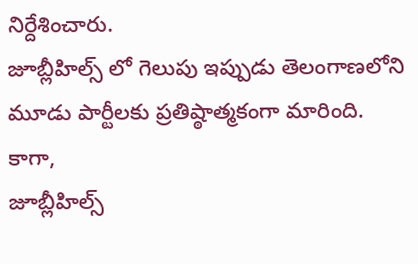నిర్దేశించారు.
జూబ్లీహిల్స్ లో గెలుపు ఇప్పుడు తెలంగాణలోని మూడు పార్టీలకు ప్రతిష్ఠాత్మకంగా మారింది. కాగా,
జూబ్లీహిల్స్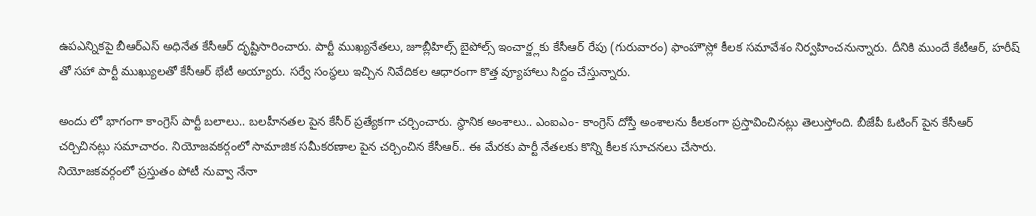ఉపఎన్నికపై బీఆర్ఎస్ అధినేత కేసీఆర్ దృష్టిసారించారు. పార్టీ ముఖ్యనేతలు, జూబ్లీహిల్స్ బైపోల్స్ ఇంచార్జ్లకు కేసీఆర్ రేపు (గురువారం) ఫాంహౌస్లో కీలక సమావేశం నిర్వహించనున్నారు. దీనికి ముందే కేటీఆర్, హరీష్ తో సహా పార్టీ ముఖ్యులతో కేసీఆర్ భేటీ అయ్యారు. సర్వే సంస్థలు ఇచ్చిన నివేదికల ఆధారంగా కొత్త వ్యూహాలు సిద్దం చేస్తున్నారు.

అందు లో భాగంగా కాంగ్రెస్ పార్టీ బలాలు.. బలహీనతల పైన కేసీర్ ప్రత్యేకగా చర్చించారు. స్థానిక అంశాలు.. ఎంఐఎం- కాంగ్రెస్ దోస్తీ అంశాలను కీలకంగా ప్రస్తావించినట్లు తెలుస్తోంది. బీజేపీ ఓటింగ్ పైన కేసీఆర్ చర్చిచినట్లు సమాచారం. నియోజవకర్గంలో సామాజిక సమీకరణాల పైన చర్చించిన కేసీఆర్.. ఈ మేరకు పార్టీ నేతలకు కొన్ని కీలక సూచనలు చేసారు.
నియోజకవర్గంలో ప్రస్తుతం పోటీ నువ్వా నేనా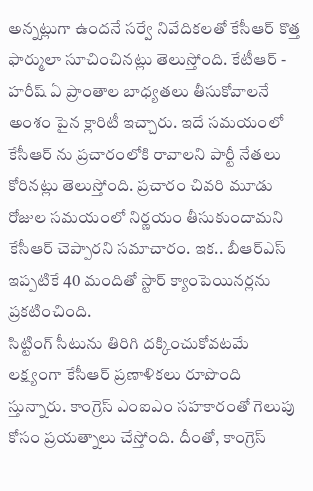అన్నట్లుగా ఉందనే సర్వే నివేదికలతో కేసీఆర్ కొత్త ఫార్ములా సూచించినట్లు తెలుస్తోంది. కేటీఆర్ - హరీష్ ఏ ప్రాంతాల బాధ్యతలు తీసుకోవాలనే అంశం పైన క్లారిటీ ఇచ్చారు. ఇదే సమయంలో కేసీఆర్ ను ప్రచారంలోకి రావాలని పార్టీ నేతలు కోరినట్లు తెలుస్తోంది. ప్రచారం చివరి మూడు రోజుల సమయంలో నిర్ణయం తీసుకుందామని కేసీఆర్ చెప్పారని సమాచారం. ఇక.. బీఆర్ఎస్ ఇప్పటికే 40 మందితో స్టార్ క్యాంపెయినర్లను ప్రకటించింది.
సిట్టింగ్ సీటును తిరిగి దక్కించుకోవటమే లక్ష్యంగా కేసీఆర్ ప్రణాళికలు రూపొంది స్తున్నారు. కాంగ్రెస్ ఎంఐఎం సహకారంతో గెలుపు కోసం ప్రయత్నాలు చేస్తోంది. దీంతో, కాంగ్రెస్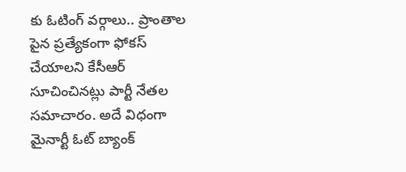కు ఓటింగ్ వర్గాలు.. ప్రాంతాల పైన ప్రత్యేకంగా ఫోకస్ చేయాలని కేసీఆర్ సూచించినట్లు పార్టీ నేతల సమాచారం. అదే విధంగా మైనార్టీ ఓట్ బ్యాంక్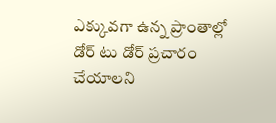ఎక్కువగా ఉన్న ప్రాంతాల్లో డోర్ టు డోర్ ప్రచారం చేయాలని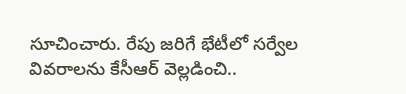సూచించారు. రేపు జరిగే భేటీలో సర్వేల వివరాలను కేసీఆర్ వెల్లడించి..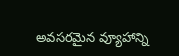అవసరమైన వ్యూహాన్ని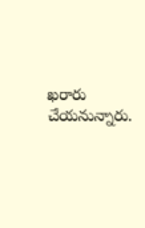ఖరారు చేయనున్నారు.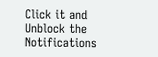Click it and Unblock the Notifications